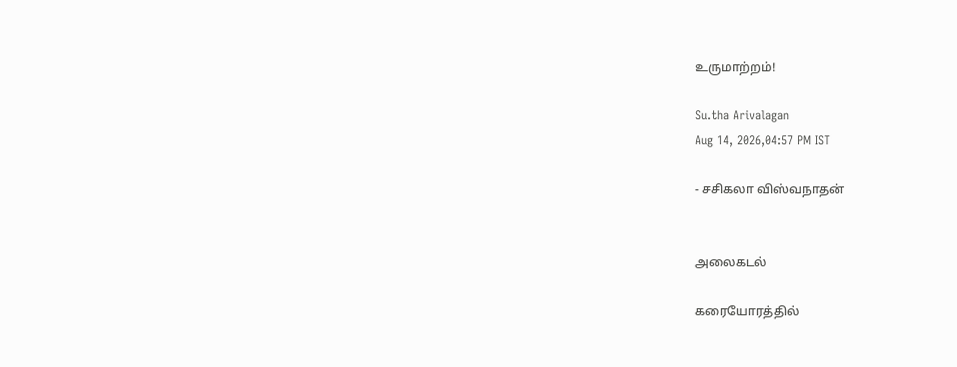உருமாற்றம்!

Su.tha Arivalagan
Aug 14, 2026,04:57 PM IST

- சசிகலா விஸ்வநாதன்


அலைகடல்

கரையோரத்தில்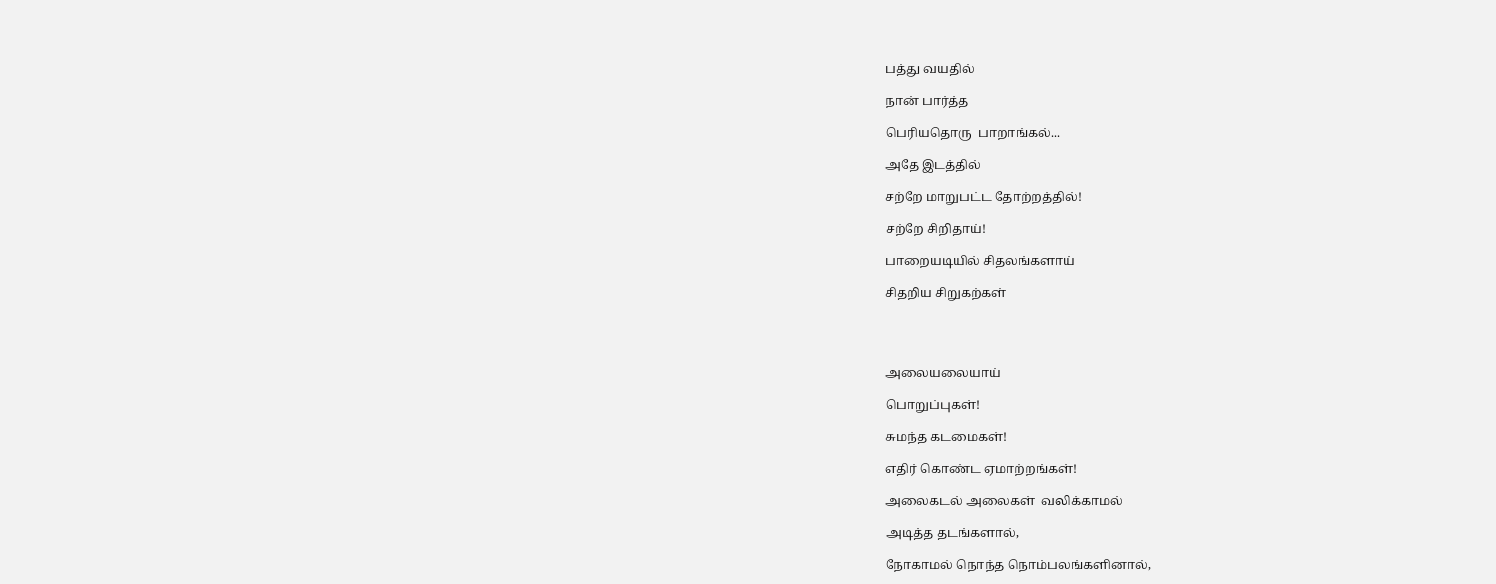பத்து வயதில்

நான் பார்த்த

பெரியதொரு  பாறாங்கல்...

அதே இடத்தில்

சற்றே மாறுபட்ட தோற்றத்தில்!

சற்றே சிறிதாய்!

பாறையடியில் சிதலங்களாய்

சிதறிய சிறுகற்கள்




அலையலையாய்

பொறுப்புகள்!

சுமந்த கடமைகள்!

எதிர் கொண்ட ஏமாற்றங்கள்!

அலைகடல் அலைகள்  வலிக்காமல்

அடித்த தடங்களால்,

நோகாமல் நொந்த நொம்பலங்களினால்,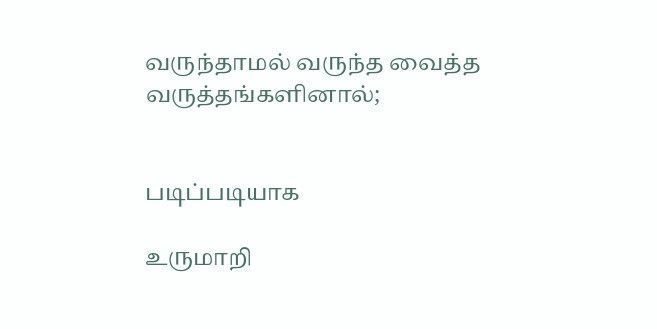வருந்தாமல் வருந்த வைத்த வருத்தங்களினால்;


படிப்படியாக

உருமாறி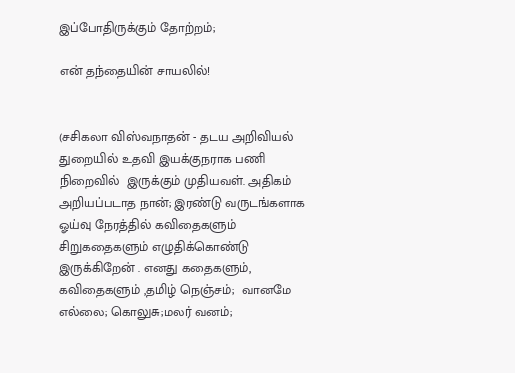இப்போதிருக்கும் தோற்றம்;

என் தந்தையின் சாயலில்!


(சசிகலா விஸ்வநாதன் - தடய அறிவியல் துறையில் உதவி இயக்குநராக பணி நிறைவில்  இருக்கும் முதியவள். அதிகம் அறியப்படாத நான்; இரண்டு வருடங்களாக ஓய்வு நேரத்தில் கவிதைகளும் சிறுகதைகளும் எழுதிக்கொண்டு இருக்கிறேன் . எனது கதைகளும், கவிதைகளும் ,தமிழ் நெஞ்சம்;  வானமே எல்லை; கொலுசு;மலர் வனம்;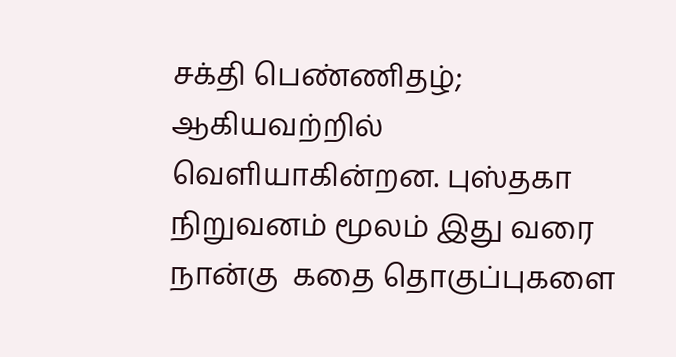சக்தி பெண்ணிதழ்; ஆகியவற்றில் வெளியாகின்றன. புஸ்தகா நிறுவனம் மூலம் இது வரை நான்கு  கதை தொகுப்புகளை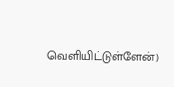வெளியிட்டுள்ளேன்)